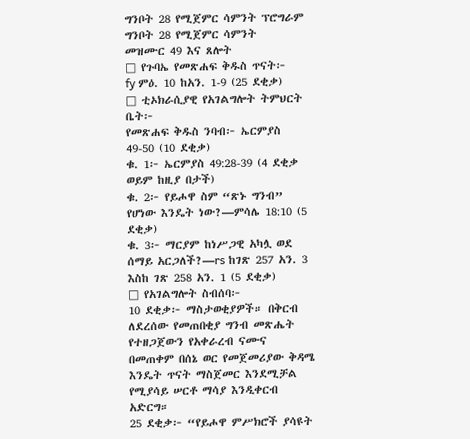ግንቦት 28 የሚጀምር ሳምንት ፕሮግራም
ግንቦት 28 የሚጀምር ሳምንት
መዝሙር 49 እና ጸሎት
□ የጉባኤ የመጽሐፍ ቅዱስ ጥናት፦
fy ምዕ. 10 ከአን. 1-9 (25 ደቂቃ)
□ ቲኦክራሲያዊ የአገልግሎት ትምህርት ቤት፦
የመጽሐፍ ቅዱስ ንባብ፦ ኤርምያስ 49-50 (10 ደቂቃ)
ቁ. 1፦ ኤርምያስ 49:28-39 (4 ደቂቃ ወይም ከዚያ በታች)
ቁ. 2፦ የይሖዋ ስም “ጽኑ ግንብ” የሆነው እንዴት ነው?—ምሳሌ 18:10 (5 ደቂቃ)
ቁ. 3፦ ማርያም ከነሥጋዊ አካሏ ወደ ሰማይ አርጋለች?—rs ከገጽ 257 አን. 3 እስከ ገጽ 258 አን. 1 (5 ደቂቃ)
□ የአገልግሎት ስብሰባ፦
10 ደቂቃ፦ ማስታወቂያዎች። በቅርብ ለደረሰው የመጠበቂያ ግንብ መጽሔት የተዘጋጀውን የአቀራረብ ናሙና በመጠቀም በሰኔ ወር የመጀመሪያው ቅዳሜ እንዴት ጥናት ማስጀመር እንደሚቻል የሚያሳይ ሠርቶ ማሳያ እንዲቀርብ አድርግ።
25 ደቂቃ፦ “የይሖዋ ምሥክሮች ያሳዩት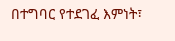በተግባር የተደገፈ እምነት፣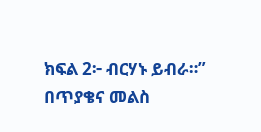ክፍል 2፦ ብርሃኑ ይብራ።” በጥያቄና መልስ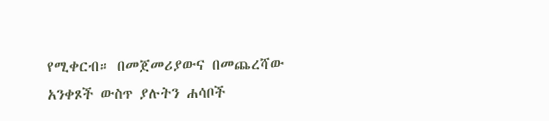የሚቀርብ። በመጀመሪያውና በመጨረሻው አንቀጾች ውስጥ ያሉትን ሐሳቦች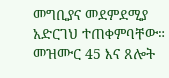መግቢያና መደምደሚያ አድርገህ ተጠቀምባቸው።
መዝሙር 45 እና ጸሎት